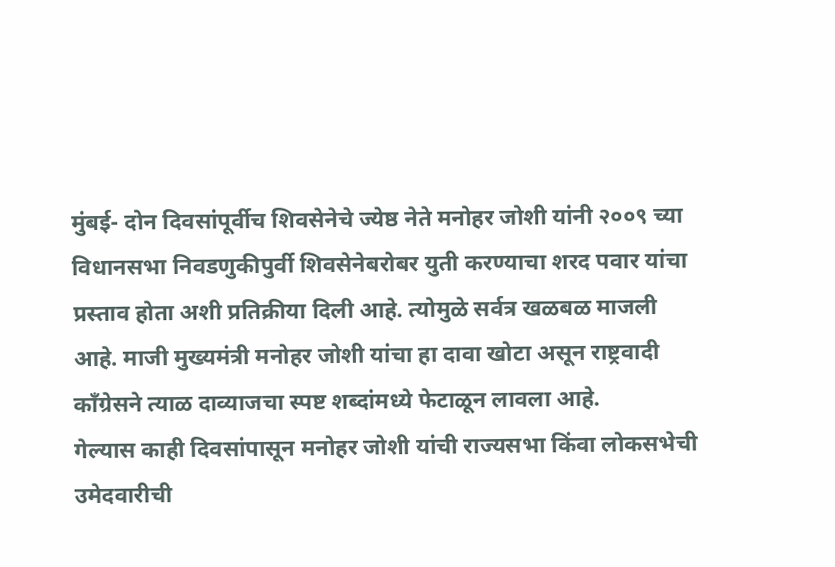मुंबई- दोन दिवसांपूर्वीच शिवसेनेचे ज्येष्ठ नेते मनोहर जोशी यांनी २००९ च्या विधानसभा निवडणुकीपुर्वी शिवसेनेबरोबर युती करण्याचा शरद पवार यांचा प्रस्ताव होता अशी प्रतिक्रीया दिली आहे. त्योमुळे सर्वत्र खळबळ माजली आहे. माजी मुख्यमंत्री मनोहर जोशी यांचा हा दावा खोटा असून राष्ट्रवादी काँग्रेसने त्याळ दाव्याजचा स्पष्ट शब्दांमध्ये फेटाळून लावला आहे.
गेल्यास काही दिवसांपासून मनोहर जोशी यांची राज्यसभा किंवा लोकसभेची उमेदवारीची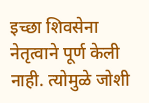इच्छा शिवसेना नेतृत्वाने पूर्ण केली नाही. त्योमुळे जोशी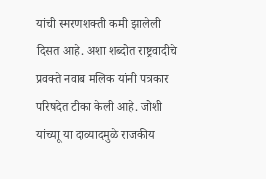यांची स्मरणशक्ती कमी झालेली दिसत आहे. अशा शब्दोत राष्ट्रवादीचे प्रवक्ते नवाब मलिक यांनी पत्रकार परिषदेत टीका केली आहे. जोशी यांच्याू या दाव्यादमुळे राजकीय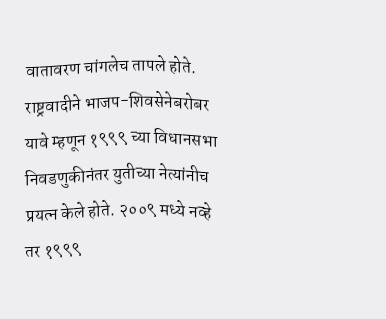वातावरण चांगलेच तापले होते.
राष्ट्रवादीने भाजप-शिवसेनेबरोबर यावे म्हणून १९९९ च्या विधानसभा निवडणुकीनंतर युतीच्या नेत्यांनीच प्रयत्न केले होते. २००९ मध्ये नव्हे तर १९९९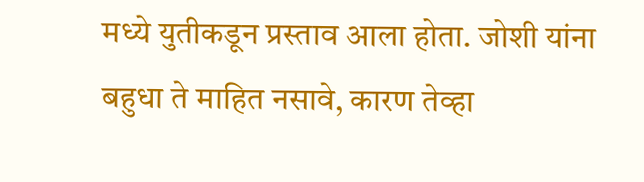मध्ये युतीकडून प्रस्ताव आला होता. जोशी यांना बहुधा ते माहित नसावे, कारण तेव्हा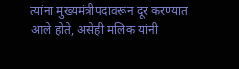त्यांना मुख्यमंत्रीपदावरून दूर करण्यात आले होते, असेही मलिक यांनी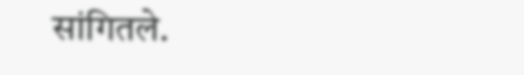सांगितले.